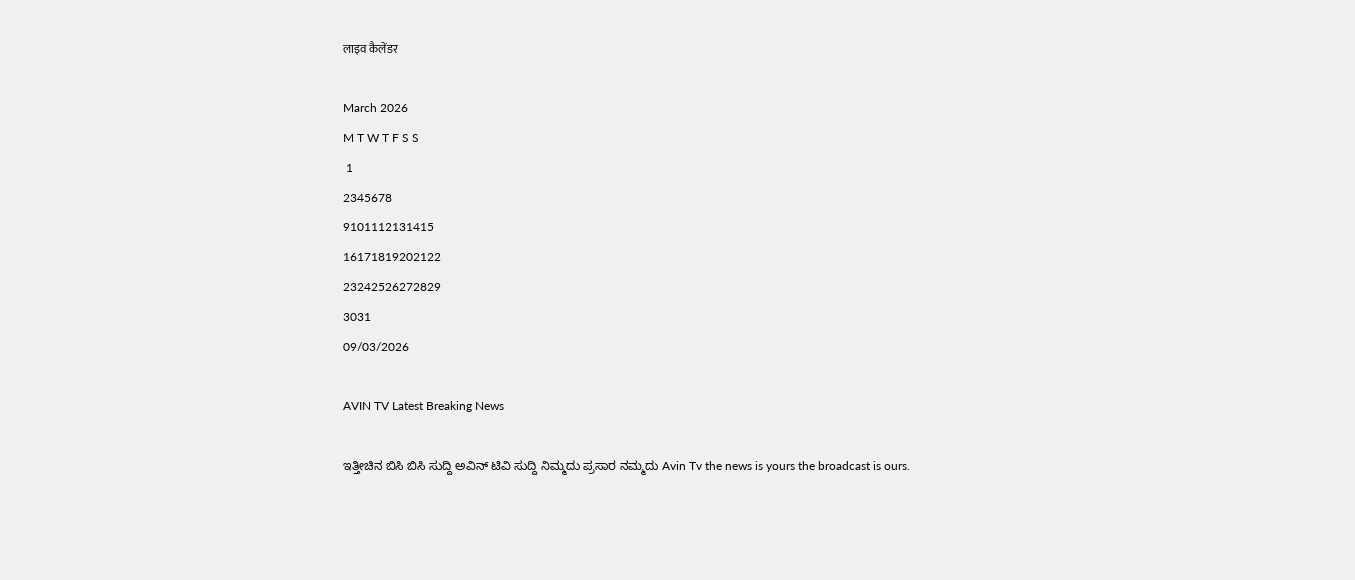लाइव कैलेंडर

March 2026
M T W T F S S
 1
2345678
9101112131415
16171819202122
23242526272829
3031
09/03/2026

AVIN TV Latest Breaking News

ಇತ್ತೀಚಿನ ಬಿಸಿ ಬಿಸಿ ಸುದ್ದಿ ಅವಿನ್ ಟಿವಿ ಸುದ್ದಿ ನಿಮ್ಮದು ಪ್ರಸಾರ ನಮ್ಮದು Avin Tv the news is yours the broadcast is ours.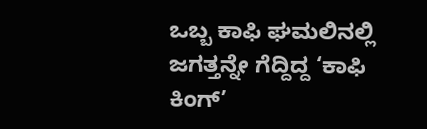ಒಬ್ಬ ಕಾಫಿ ಘಮಲಿನಲ್ಲಿ ಜಗತ್ತನ್ನೇ ಗೆದ್ದಿದ್ದ ‘ಕಾಫಿ ಕಿಂಗ್’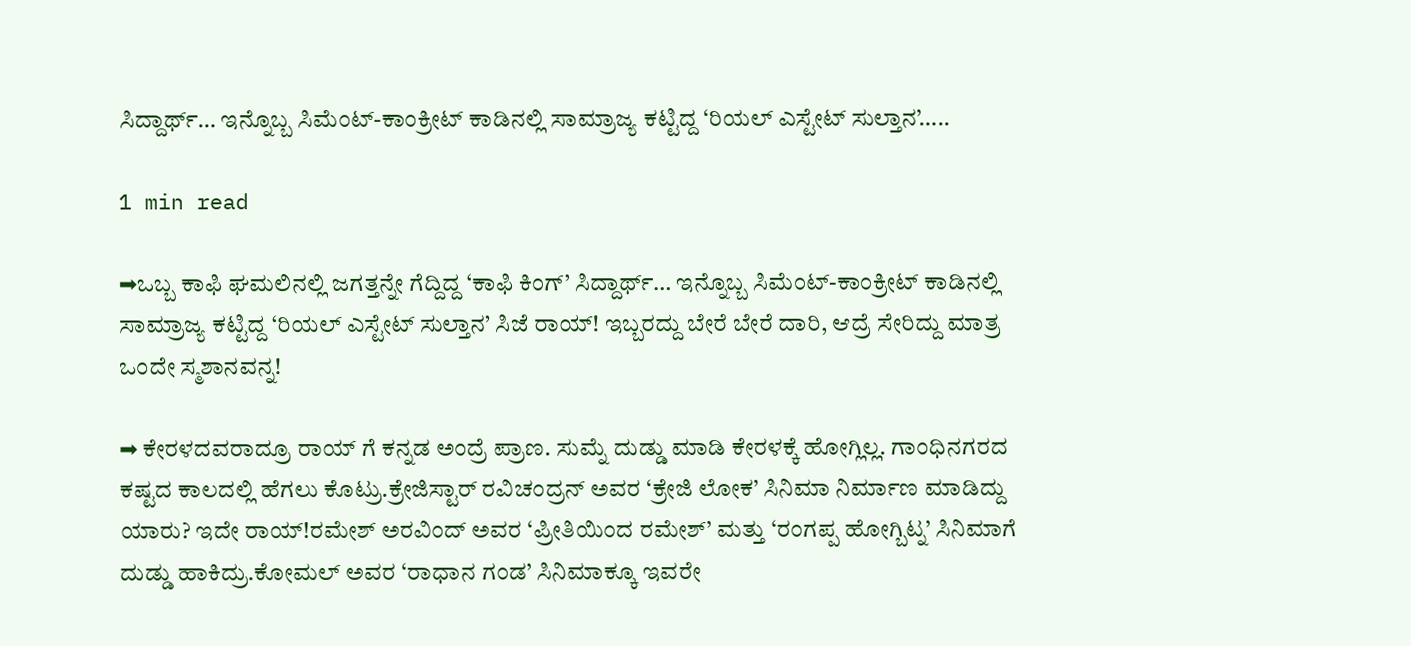ಸಿದ್ದಾರ್ಥ್… ಇನ್ನೊಬ್ಬ ಸಿಮೆಂಟ್-ಕಾಂಕ್ರೀಟ್ ಕಾಡಿನಲ್ಲಿ ಸಾಮ್ರಾಜ್ಯ ಕಟ್ಟಿದ್ದ ‘ರಿಯಲ್ ಎಸ್ಟೇಟ್ ಸುಲ್ತಾನ’…..

1 min read

➡ಒಬ್ಬ ಕಾಫಿ ಘಮಲಿನಲ್ಲಿ ಜಗತ್ತನ್ನೇ ಗೆದ್ದಿದ್ದ ‘ಕಾಫಿ ಕಿಂಗ್’ ಸಿದ್ದಾರ್ಥ್… ಇನ್ನೊಬ್ಬ ಸಿಮೆಂಟ್-ಕಾಂಕ್ರೀಟ್ ಕಾಡಿನಲ್ಲಿ ಸಾಮ್ರಾಜ್ಯ ಕಟ್ಟಿದ್ದ ‘ರಿಯಲ್ ಎಸ್ಟೇಟ್ ಸುಲ್ತಾನ’ ಸಿಜೆ ರಾಯ್! ಇಬ್ಬರದ್ದು ಬೇರೆ ಬೇರೆ ದಾರಿ, ಆದ್ರೆ ಸೇರಿದ್ದು ಮಾತ್ರ ಒಂದೇ ಸ್ಮಶಾನವನ್ನ!

➡ ಕೇರಳದವರಾದ್ರೂ ರಾಯ್ ಗೆ ಕನ್ನಡ ಅಂದ್ರೆ ಪ್ರಾಣ. ಸುಮ್ನೆ ದುಡ್ಡು ಮಾಡಿ ಕೇರಳಕ್ಕೆ ಹೋಗ್ಲಿಲ್ಲ. ಗಾಂಧಿನಗರದ ಕಷ್ಟದ ಕಾಲದಲ್ಲಿ ಹೆಗಲು ಕೊಟ್ರು.ಕ್ರೇಜಿಸ್ಟಾರ್ ರವಿಚಂದ್ರನ್ ಅವರ ‘ಕ್ರೇಜಿ ಲೋಕ’ ಸಿನಿಮಾ ನಿರ್ಮಾಣ ಮಾಡಿದ್ದು ಯಾರು? ಇದೇ ರಾಯ್!ರಮೇಶ್ ಅರವಿಂದ್ ಅವರ ‘ಪ್ರೀತಿಯಿಂದ ರಮೇಶ್’ ಮತ್ತು ‘ರಂಗಪ್ಪ ಹೋಗ್ಬಿಟ್ನ’ ಸಿನಿಮಾಗೆ ದುಡ್ಡು ಹಾಕಿದ್ರು.ಕೋಮಲ್ ಅವರ ‘ರಾಧಾನ ಗಂಡ’ ಸಿನಿಮಾಕ್ಕೂ ಇವರೇ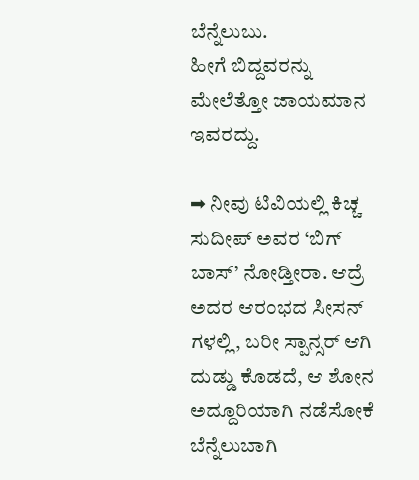ಬೆನ್ನೆಲುಬು.
ಹೀಗೆ ಬಿದ್ದವರನ್ನು ಮೇಲೆತ್ತೋ ಜಾಯಮಾನ ಇವರದ್ದು.

➡ ನೀವು ಟಿವಿಯಲ್ಲಿ ಕಿಚ್ಚ ಸುದೀಪ್ ಅವರ ‘ಬಿಗ್ ಬಾಸ್’ ನೋಡ್ತೀರಾ. ಆದ್ರೆ ಅದರ ಆರಂಭದ ಸೀಸನ್ ಗಳಲ್ಲಿ, ಬರೀ ಸ್ಪಾನ್ಸರ್ ಆಗಿ ದುಡ್ಡು ಕೊಡದೆ, ಆ ಶೋನ ಅದ್ದೂರಿಯಾಗಿ ನಡೆಸೋಕೆ ಬೆನ್ನೆಲುಬಾಗಿ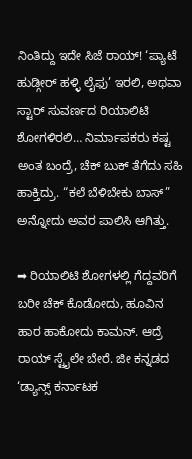ನಿಂತಿದ್ದು ಇದೇ ಸಿಜೆ ರಾಯ್! ‘ಪ್ಯಾಟೆ ಹುಡ್ಗೀರ್ ಹಳ್ಳಿ ಲೈಫು’ ಇರಲಿ, ಅಥವಾ ಸ್ಟಾರ್ ಸುವರ್ಣದ ರಿಯಾಲಿಟಿ ಶೋಗಳಿರಲಿ… ನಿರ್ಮಾಪಕರು ಕಷ್ಟ ಅಂತ ಬಂದ್ರೆ, ಚೆಕ್ ಬುಕ್ ತೆಗೆದು ಸಹಿ ಹಾಕ್ತಿದ್ರು. “ಕಲೆ ಬೆಳಿಬೇಕು ಬಾಸ್” ಅನ್ನೋದು ಅವರ ಪಾಲಿಸಿ ಆಗಿತ್ತು.

➡ ರಿಯಾಲಿಟಿ ಶೋಗಳಲ್ಲಿ ಗೆದ್ದವರಿಗೆ ಬರೀ ಚೆಕ್ ಕೊಡೋದು, ಹೂವಿನ ಹಾರ ಹಾಕೋದು ಕಾಮನ್. ಆದ್ರೆ ರಾಯ್ ಸ್ಟೈಲೇ ಬೇರೆ. ಜೀ ಕನ್ನಡದ ‘ಡ್ಯಾನ್ಸ್ ಕರ್ನಾಟಕ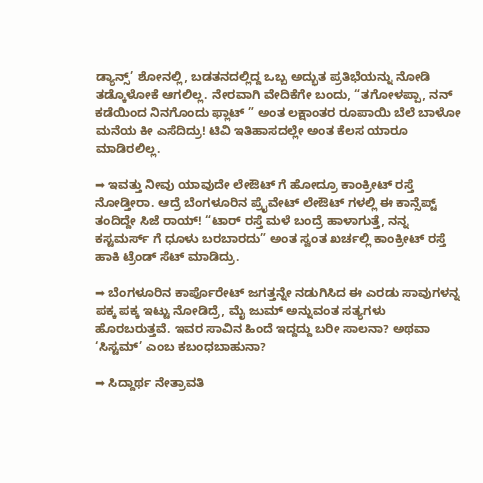ಡ್ಯಾನ್ಸ್’ ಶೋನಲ್ಲಿ, ಬಡತನದಲ್ಲಿದ್ದ ಒಬ್ಬ ಅದ್ಭುತ ಪ್ರತಿಭೆಯನ್ನು ನೋಡಿ ತಡ್ಕೊಳೋಕೆ ಆಗಲಿಲ್ಲ. ನೇರವಾಗಿ ವೇದಿಕೆಗೇ ಬಂದು, “ತಗೋಳಪ್ಪಾ, ನನ್ ಕಡೆಯಿಂದ ನಿನಗೊಂದು ಫ್ಲಾಟ್ ” ಅಂತ ಲಕ್ಷಾಂತರ ರೂಪಾಯಿ ಬೆಲೆ ಬಾಳೋ ಮನೆಯ ಕೀ ಎಸೆದಿದ್ರು! ಟಿವಿ ಇತಿಹಾಸದಲ್ಲೇ ಅಂತ ಕೆಲಸ ಯಾರೂ ಮಾಡಿರಲಿಲ್ಲ.

➡ ಇವತ್ತು ನೀವು ಯಾವುದೇ ಲೇಔಟ್ ಗೆ ಹೋದ್ರೂ ಕಾಂಕ್ರೀಟ್ ರಸ್ತೆ ನೋಡ್ತೀರಾ. ಆದ್ರೆ ಬೆಂಗಳೂರಿನ ಪ್ರೈವೇಟ್ ಲೇಔಟ್ ಗಳಲ್ಲಿ ಈ ಕಾನ್ಸೆಪ್ಟ್ ತಂದಿದ್ದೇ ಸಿಜೆ ರಾಯ್! “ಟಾರ್ ರಸ್ತೆ ಮಳೆ ಬಂದ್ರೆ ಹಾಳಾಗುತ್ತೆ, ನನ್ನ ಕಸ್ಟಮರ್ಸ್ ಗೆ ಧೂಳು ಬರಬಾರದು” ಅಂತ ಸ್ವಂತ ಖರ್ಚಲ್ಲಿ ಕಾಂಕ್ರೀಟ್ ರಸ್ತೆ ಹಾಕಿ ಟ್ರೆಂಡ್ ಸೆಟ್ ಮಾಡಿದ್ರು.

➡ ಬೆಂಗಳೂರಿನ ಕಾರ್ಪೊರೇಟ್ ಜಗತ್ತನ್ನೇ ನಡುಗಿಸಿದ ಈ ಎರಡು ಸಾವುಗಳನ್ನ ಪಕ್ಕ ಪಕ್ಕ ಇಟ್ಟು ನೋಡಿದ್ರೆ, ಮೈ ಜುಮ್ ಅನ್ನುವಂತ ಸತ್ಯಗಳು ಹೊರಬರುತ್ತವೆ. ಇವರ ಸಾವಿನ ಹಿಂದೆ ಇದ್ದದ್ದು ಬರೀ ಸಾಲನಾ? ಅಥವಾ ‘ಸಿಸ್ಟಮ್’ ಎಂಬ ಕಬಂಧಬಾಹುನಾ?

➡ ಸಿದ್ದಾರ್ಥ ನೇತ್ರಾವತಿ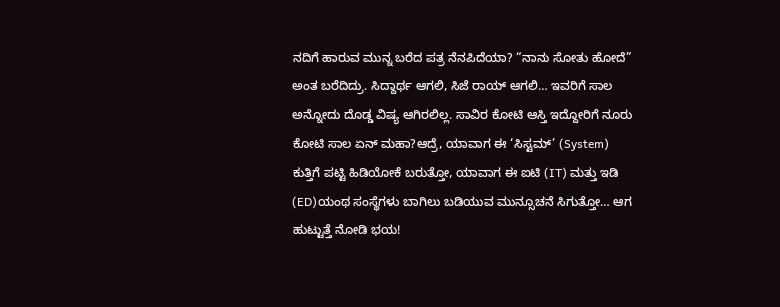ನದಿಗೆ ಹಾರುವ ಮುನ್ನ ಬರೆದ ಪತ್ರ ನೆನಪಿದೆಯಾ? “ನಾನು ಸೋತು ಹೋದೆ” ಅಂತ ಬರೆದಿದ್ರು. ಸಿದ್ದಾರ್ಥ ಆಗಲಿ, ಸಿಜೆ ರಾಯ್ ಆಗಲಿ… ಇವರಿಗೆ ಸಾಲ ಅನ್ನೋದು ದೊಡ್ಡ ವಿಷ್ಯ ಆಗಿರಲಿಲ್ಲ. ಸಾವಿರ ಕೋಟಿ ಆಸ್ತಿ ಇದ್ದೋರಿಗೆ ನೂರು ಕೋಟಿ ಸಾಲ ಏನ್ ಮಹಾ?ಆದ್ರೆ, ಯಾವಾಗ ಈ ‘ಸಿಸ್ಟಮ್’ (System) ಕುತ್ತಿಗೆ ಪಟ್ಟಿ ಹಿಡಿಯೋಕೆ ಬರುತ್ತೋ, ಯಾವಾಗ ಈ ಐಟಿ (IT) ಮತ್ತು ಇಡಿ (ED)ಯಂಥ ಸಂಸ್ಥೆಗಳು ಬಾಗಿಲು ಬಡಿಯುವ ಮುನ್ಸೂಚನೆ ಸಿಗುತ್ತೋ… ಆಗ ಹುಟ್ಟುತ್ತೆ ನೋಡಿ ಭಯ!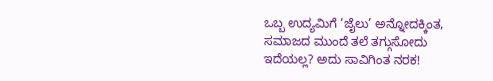ಒಬ್ಬ ಉದ್ಯಮಿಗೆ ‘ಜೈಲು’ ಅನ್ನೋದಕ್ಕಿಂತ, ಸಮಾಜದ ಮುಂದೆ ತಲೆ ತಗ್ಗುಸೋದು ಇದೆಯಲ್ಲ? ಅದು ಸಾವಿಗಿಂತ ನರಕ!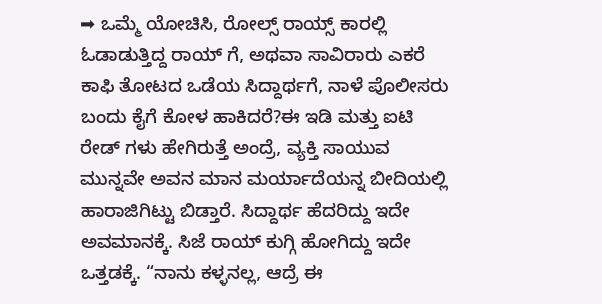➡ ಒಮ್ಮೆ ಯೋಚಿಸಿ, ರೋಲ್ಸ್ ರಾಯ್ಸ್ ಕಾರಲ್ಲಿ ಓಡಾಡುತ್ತಿದ್ದ ರಾಯ್ ಗೆ, ಅಥವಾ ಸಾವಿರಾರು ಎಕರೆ ಕಾಫಿ ತೋಟದ ಒಡೆಯ ಸಿದ್ದಾರ್ಥಗೆ, ನಾಳೆ ಪೊಲೀಸರು ಬಂದು ಕೈಗೆ ಕೋಳ ಹಾಕಿದರೆ?ಈ ಇಡಿ ಮತ್ತು ಐಟಿ ರೇಡ್ ಗಳು ಹೇಗಿರುತ್ತೆ ಅಂದ್ರೆ, ವ್ಯಕ್ತಿ ಸಾಯುವ ಮುನ್ನವೇ ಅವನ ಮಾನ ಮರ್ಯಾದೆಯನ್ನ ಬೀದಿಯಲ್ಲಿ ಹಾರಾಜಿಗಿಟ್ಟು ಬಿಡ್ತಾರೆ. ಸಿದ್ದಾರ್ಥ ಹೆದರಿದ್ದು ಇದೇ ಅವಮಾನಕ್ಕೆ. ಸಿಜೆ ರಾಯ್ ಕುಗ್ಗಿ ಹೋಗಿದ್ದು ಇದೇ ಒತ್ತಡಕ್ಕೆ. “ನಾನು ಕಳ್ಳನಲ್ಲ, ಆದ್ರೆ ಈ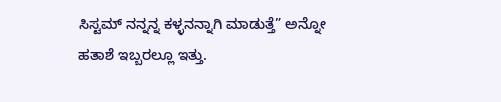ಸಿಸ್ಟಮ್ ನನ್ನನ್ನ ಕಳ್ಳನನ್ನಾಗಿ ಮಾಡುತ್ತೆ” ಅನ್ನೋ ಹತಾಶೆ ಇಬ್ಬರಲ್ಲೂ ಇತ್ತು.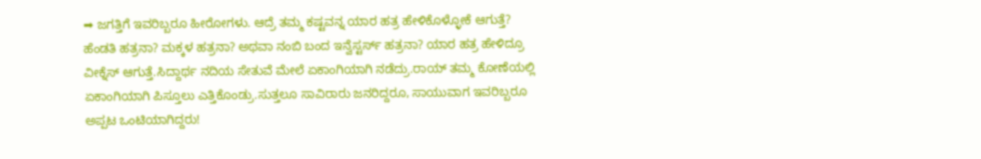➡ ಜಗತ್ತಿಗೆ ಇವರಿಬ್ಬರೂ ಹೀರೋಗಳು. ಆದ್ರೆ ತಮ್ಮ ಕಷ್ಟವನ್ನ ಯಾರ ಹತ್ರ ಹೇಳಿಕೊಳ್ಳೋಕೆ ಆಗುತ್ತೆ? ಹೆಂಡತಿ ಹತ್ರನಾ? ಮಕ್ಕಳ ಹತ್ರನಾ? ಅಥವಾ ನಂಬಿ ಬಂದ ಇನ್ವೆಸ್ಟರ್ಸ್ ಹತ್ರನಾ? ಯಾರ ಹತ್ರ ಹೇಳಿದ್ರೂ ವೀಕ್ನೆಸ್ ಆಗುತ್ತೆ.ಸಿದ್ದಾರ್ಥ ನದಿಯ ಸೇತುವೆ ಮೇಲೆ ಏಕಾಂಗಿಯಾಗಿ ನಡೆದ್ರು.ರಾಯ್ ತಮ್ಮ ಕೋಣೆಯಲ್ಲಿ ಏಕಾಂಗಿಯಾಗಿ ಪಿಸ್ತೂಲು ಎತ್ತಿಕೊಂಡ್ರು.ಸುತ್ತಲೂ ಸಾವಿರಾರು ಜನರಿದ್ದರೂ, ಸಾಯುವಾಗ ಇವರಿಬ್ಬರೂ ಅಪ್ಪಟ ಒಂಟಿಯಾಗಿದ್ದರು!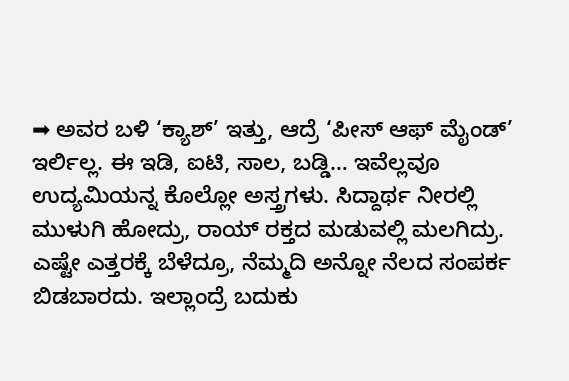➡ ಅವರ ಬಳಿ ‘ಕ್ಯಾಶ್’ ಇತ್ತು, ಆದ್ರೆ ‘ಪೀಸ್ ಆಫ್ ಮೈಂಡ್’ ಇರ್ಲಿಲ್ಲ. ಈ ಇಡಿ, ಐಟಿ, ಸಾಲ, ಬಡ್ಡಿ… ಇವೆಲ್ಲವೂ ಉದ್ಯಮಿಯನ್ನ ಕೊಲ್ಲೋ ಅಸ್ತ್ರಗಳು. ಸಿದ್ದಾರ್ಥ ನೀರಲ್ಲಿ ಮುಳುಗಿ ಹೋದ್ರು, ರಾಯ್ ರಕ್ತದ ಮಡುವಲ್ಲಿ ಮಲಗಿದ್ರು. ಎಷ್ಟೇ ಎತ್ತರಕ್ಕೆ ಬೆಳೆದ್ರೂ, ನೆಮ್ಮದಿ ಅನ್ನೋ ನೆಲದ ಸಂಪರ್ಕ ಬಿಡಬಾರದು. ಇಲ್ಲಾಂದ್ರೆ ಬದುಕು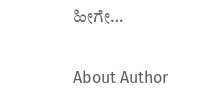ಹೀಗೇ…

About Author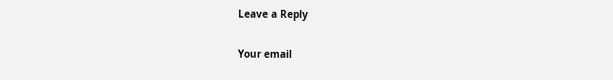Leave a Reply

Your email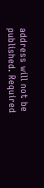address will not be published. Required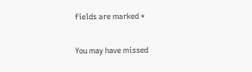fields are marked *

You may have missed